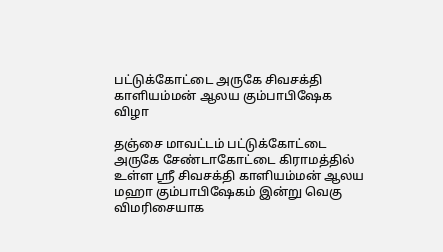பட்டுக்கோட்டை அருகே சிவசக்தி காளியம்மன் ஆலய கும்பாபிஷேக விழா

தஞ்சை மாவட்டம் பட்டுக்கோட்டை அருகே சேண்டாகோட்டை கிராமத்தில் உள்ள ஸ்ரீ சிவசக்தி காளியம்மன் ஆலய மஹா கும்பாபிஷேகம் இன்று வெகு விமரிசையாக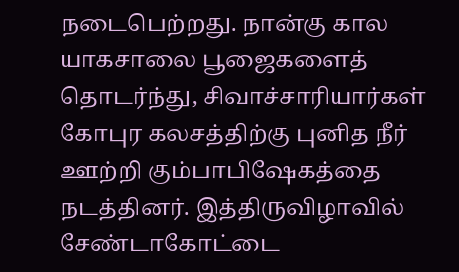நடைபெற்றது. நான்கு கால யாகசாலை பூஜைகளைத் தொடர்ந்து, சிவாச்சாரியார்கள் கோபுர கலசத்திற்கு புனித நீர் ஊற்றி கும்பாபிஷேகத்தை நடத்தினர். இத்திருவிழாவில் சேண்டாகோட்டை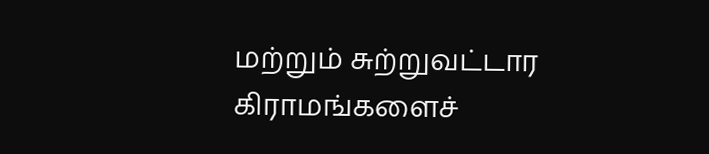மற்றும் சுற்றுவட்டார கிராமங்களைச்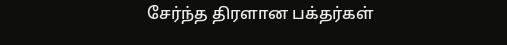சேர்ந்த திரளான பக்தர்கள்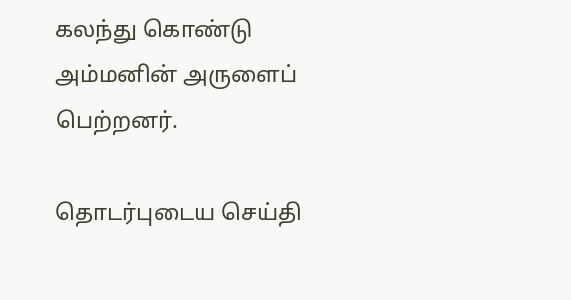கலந்து கொண்டு அம்மனின் அருளைப் பெற்றனர்.

தொடர்புடைய செய்தி